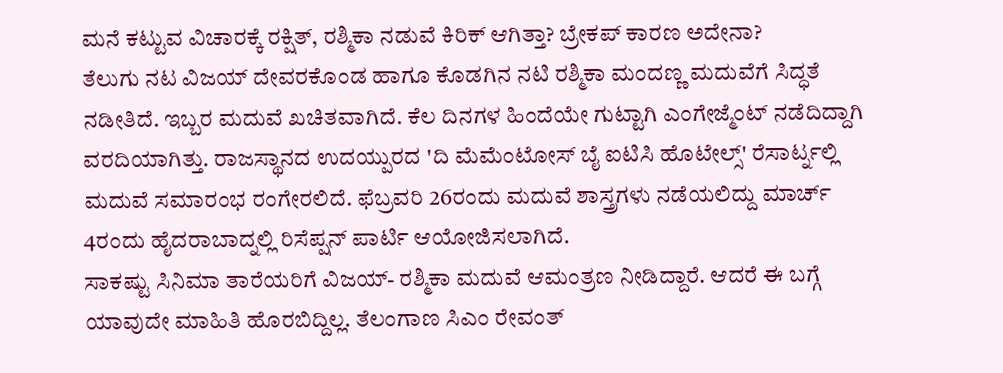ಮನೆ ಕಟ್ಟುವ ವಿಚಾರಕ್ಕೆ ರಕ್ಷಿತ್, ರಶ್ಮಿಕಾ ನಡುವೆ ಕಿರಿಕ್ ಆಗಿತ್ತಾ? ಬ್ರೇಕಪ್ ಕಾರಣ ಅದೇನಾ?
ತೆಲುಗು ನಟ ವಿಜಯ್ ದೇವರಕೊಂಡ ಹಾಗೂ ಕೊಡಗಿನ ನಟಿ ರಶ್ಮಿಕಾ ಮಂದಣ್ಣ ಮದುವೆಗೆ ಸಿದ್ಧತೆ ನಡೀತಿದೆ. ಇಬ್ಬರ ಮದುವೆ ಖಚಿತವಾಗಿದೆ. ಕೆಲ ದಿನಗಳ ಹಿಂದೆಯೇ ಗುಟ್ಟಾಗಿ ಎಂಗೇಜ್ಮೆಂಟ್ ನಡೆದಿದ್ದಾಗಿ ವರದಿಯಾಗಿತ್ತು. ರಾಜಸ್ಥಾನದ ಉದಯ್ಪುರದ 'ದಿ ಮೆಮೆಂಟೋಸ್ ಬೈ ಐಟಿಸಿ ಹೊಟೇಲ್ಸ್' ರೆಸಾರ್ಟ್ನಲ್ಲಿ ಮದುವೆ ಸಮಾರಂಭ ರಂಗೇರಲಿದೆ. ಫೆಬ್ರವರಿ 26ರಂದು ಮದುವೆ ಶಾಸ್ತ್ರಗಳು ನಡೆಯಲಿದ್ದು ಮಾರ್ಚ್ 4ರಂದು ಹೈದರಾಬಾದ್ನಲ್ಲಿ ರಿಸೆಪ್ಷನ್ ಪಾರ್ಟಿ ಆಯೋಜಿಸಲಾಗಿದೆ.
ಸಾಕಷ್ಟು ಸಿನಿಮಾ ತಾರೆಯರಿಗೆ ವಿಜಯ್- ರಶ್ಮಿಕಾ ಮದುವೆ ಆಮಂತ್ರಣ ನೀಡಿದ್ದಾರೆ. ಆದರೆ ಈ ಬಗ್ಗೆ ಯಾವುದೇ ಮಾಹಿತಿ ಹೊರಬಿದ್ದಿಲ್ಲ. ತೆಲಂಗಾಣ ಸಿಎಂ ರೇವಂತ್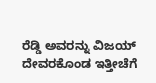ರೆಡ್ಡಿ ಅವರನ್ನು ವಿಜಯ್ ದೇವರಕೊಂಡ ಇತ್ತೀಚೆಗೆ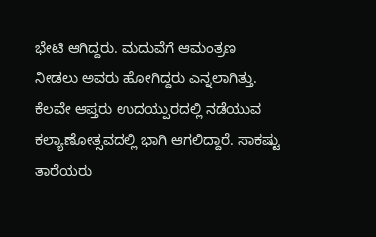ಭೇಟಿ ಆಗಿದ್ದರು. ಮದುವೆಗೆ ಆಮಂತ್ರಣ ನೀಡಲು ಅವರು ಹೋಗಿದ್ದರು ಎನ್ನಲಾಗಿತ್ತು. ಕೆಲವೇ ಆಪ್ತರು ಉದಯ್ಪುರದಲ್ಲಿ ನಡೆಯುವ ಕಲ್ಯಾಣೋತ್ಸವದಲ್ಲಿ ಭಾಗಿ ಆಗಲಿದ್ದಾರೆ. ಸಾಕಷ್ಟು ತಾರೆಯರು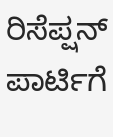ರಿಸೆಪ್ಷನ್ ಪಾರ್ಟಿಗೆ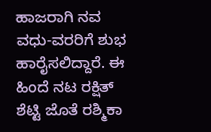ಹಾಜರಾಗಿ ನವ ವಧು-ವರರಿಗೆ ಶುಭ ಹಾರೈಸಲಿದ್ದಾರೆ. ಈ ಹಿಂದೆ ನಟ ರಕ್ಷಿತ್ ಶೆಟ್ಟಿ ಜೊತೆ ರಶ್ಮಿಕಾ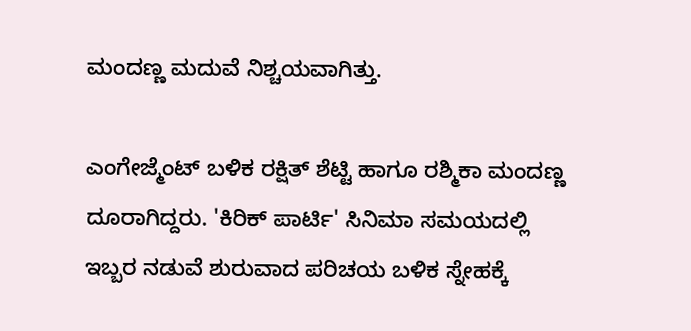ಮಂದಣ್ಣ ಮದುವೆ ನಿಶ್ಚಯವಾಗಿತ್ತು.

ಎಂಗೇಜ್ಮೆಂಟ್ ಬಳಿಕ ರಕ್ಷಿತ್ ಶೆಟ್ಟಿ ಹಾಗೂ ರಶ್ಮಿಕಾ ಮಂದಣ್ಣ ದೂರಾಗಿದ್ದರು. 'ಕಿರಿಕ್ ಪಾರ್ಟಿ' ಸಿನಿಮಾ ಸಮಯದಲ್ಲಿ ಇಬ್ಬರ ನಡುವೆ ಶುರುವಾದ ಪರಿಚಯ ಬಳಿಕ ಸ್ನೇಹಕ್ಕೆ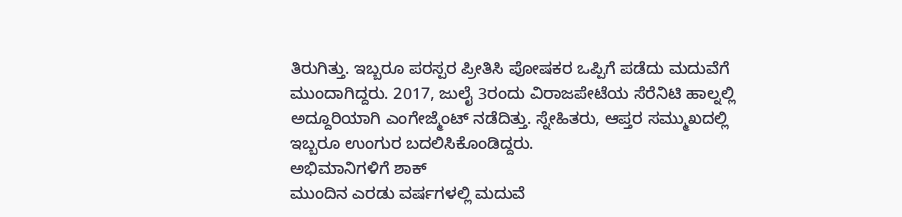ತಿರುಗಿತ್ತು. ಇಬ್ಬರೂ ಪರಸ್ಪರ ಪ್ರೀತಿಸಿ ಪೋಷಕರ ಒಪ್ಪಿಗೆ ಪಡೆದು ಮದುವೆಗೆ ಮುಂದಾಗಿದ್ದರು. 2017, ಜುಲೈ 3ರಂದು ವಿರಾಜಪೇಟೆಯ ಸೆರೆನಿಟಿ ಹಾಲ್ನಲ್ಲಿ ಅದ್ದೂರಿಯಾಗಿ ಎಂಗೇಜ್ಮೆಂಟ್ ನಡೆದಿತ್ತು. ಸ್ನೇಹಿತರು, ಆಪ್ತರ ಸಮ್ಮುಖದಲ್ಲಿ ಇಬ್ಬರೂ ಉಂಗುರ ಬದಲಿಸಿಕೊಂಡಿದ್ದರು.
ಅಭಿಮಾನಿಗಳಿಗೆ ಶಾಕ್
ಮುಂದಿನ ಎರಡು ವರ್ಷಗಳಲ್ಲಿ ಮದುವೆ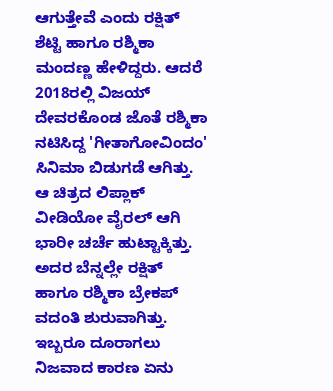ಆಗುತ್ತೇವೆ ಎಂದು ರಕ್ಷಿತ್ ಶೆಟ್ಟಿ ಹಾಗೂ ರಶ್ಮಿಕಾ ಮಂದಣ್ಣ ಹೇಳಿದ್ದರು. ಆದರೆ 2018ರಲ್ಲಿ ವಿಜಯ್ ದೇವರಕೊಂಡ ಜೊತೆ ರಶ್ಮಿಕಾ ನಟಿಸಿದ್ದ 'ಗೀತಾಗೋವಿಂದಂ' ಸಿನಿಮಾ ಬಿಡುಗಡೆ ಆಗಿತ್ತು. ಆ ಚಿತ್ರದ ಲಿಪ್ಲಾಕ್ ವೀಡಿಯೋ ವೈರಲ್ ಆಗಿ ಭಾರೀ ಚರ್ಚೆ ಹುಟ್ಟಾಕ್ಕಿತ್ತು. ಅದರ ಬೆನ್ನಲ್ಲೇ ರಕ್ಷಿತ್ ಹಾಗೂ ರಶ್ಮಿಕಾ ಬ್ರೇಕಪ್ ವದಂತಿ ಶುರುವಾಗಿತ್ತು. ಇಬ್ಬರೂ ದೂರಾಗಲು ನಿಜವಾದ ಕಾರಣ ಏನು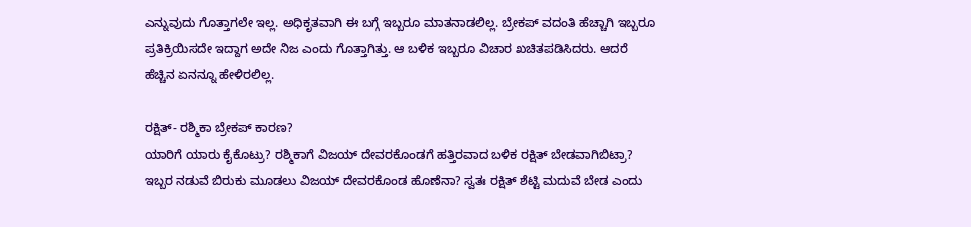ಎನ್ನುವುದು ಗೊತ್ತಾಗಲೇ ಇಲ್ಲ. ಅಧಿಕೃತವಾಗಿ ಈ ಬಗ್ಗೆ ಇಬ್ಬರೂ ಮಾತನಾಡಲಿಲ್ಲ. ಬ್ರೇಕಪ್ ವದಂತಿ ಹೆಚ್ಚಾಗಿ ಇಬ್ಬರೂ ಪ್ರತಿಕ್ರಿಯಿಸದೇ ಇದ್ದಾಗ ಅದೇ ನಿಜ ಎಂದು ಗೊತ್ತಾಗಿತ್ತು. ಆ ಬಳಿಕ ಇಬ್ಬರೂ ವಿಚಾರ ಖಚಿತಪಡಿಸಿದರು. ಆದರೆ ಹೆಚ್ಚಿನ ಏನನ್ನೂ ಹೇಳಿರಲಿಲ್ಲ.

ರಕ್ಷಿತ್- ರಶ್ಮಿಕಾ ಬ್ರೇಕಪ್ ಕಾರಣ?
ಯಾರಿಗೆ ಯಾರು ಕೈಕೊಟ್ರು? ರಶ್ಮಿಕಾಗೆ ವಿಜಯ್ ದೇವರಕೊಂಡಗೆ ಹತ್ತಿರವಾದ ಬಳಿಕ ರಕ್ಷಿತ್ ಬೇಡವಾಗಿಬಿಟ್ರಾ? ಇಬ್ಬರ ನಡುವೆ ಬಿರುಕು ಮೂಡಲು ವಿಜಯ್ ದೇವರಕೊಂಡ ಹೊಣೆನಾ? ಸ್ವತಃ ರಕ್ಷಿತ್ ಶೆಟ್ಟಿ ಮದುವೆ ಬೇಡ ಎಂದು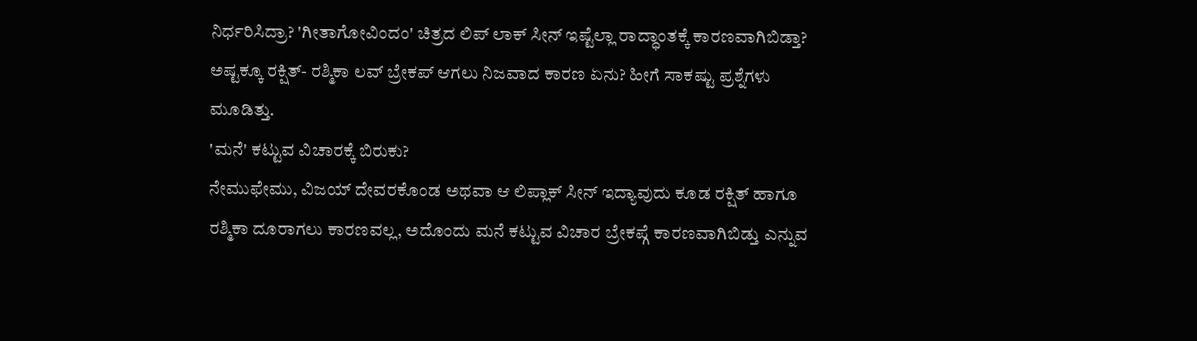ನಿರ್ಧರಿಸಿದ್ರಾ? 'ಗೀತಾಗೋವಿಂದಂ' ಚಿತ್ರದ ಲಿಪ್ ಲಾಕ್ ಸೀನ್ ಇಷ್ಟೆಲ್ಲಾ ರಾದ್ಧಾಂತಕ್ಕೆ ಕಾರಣವಾಗಿಬಿಡ್ತಾ? ಅಷ್ಟಕ್ಕೂ ರಕ್ಷಿತ್- ರಶ್ಮಿಕಾ ಲವ್ ಬ್ರೇಕಪ್ ಆಗಲು ನಿಜವಾದ ಕಾರಣ ಏನು? ಹೀಗೆ ಸಾಕಷ್ಟು ಪ್ರಶ್ನೆಗಳು ಮೂಡಿತ್ತು.
'ಮನೆ' ಕಟ್ಟುವ ವಿಚಾರಕ್ಕೆ ಬಿರುಕು?
ನೇಮುಫೇಮು, ವಿಜಯ್ ದೇವರಕೊಂಡ ಅಥವಾ ಆ ಲಿಪ್ಲಾಕ್ ಸೀನ್ ಇದ್ಯಾವುದು ಕೂಡ ರಕ್ಷಿತ್ ಹಾಗೂ ರಶ್ಮಿಕಾ ದೂರಾಗಲು ಕಾರಣವಲ್ಲ, ಅದೊಂದು ಮನೆ ಕಟ್ಟುವ ವಿಚಾರ ಬ್ರೇಕಪ್ಗೆ ಕಾರಣವಾಗಿಬಿಡ್ತು ಎನ್ನುವ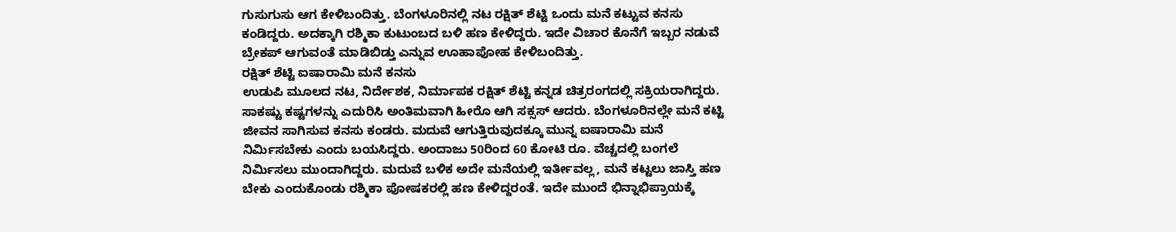ಗುಸುಗುಸು ಆಗ ಕೇಳಿಬಂದಿತ್ತು. ಬೆಂಗಳೂರಿನಲ್ಲಿ ನಟ ರಕ್ಷಿತ್ ಶೆಟ್ಟಿ ಒಂದು ಮನೆ ಕಟ್ಟುವ ಕನಸು ಕಂಡಿದ್ದರು. ಅದಕ್ಕಾಗಿ ರಶ್ಮಿಕಾ ಕುಟುಂಬದ ಬಳಿ ಹಣ ಕೇಳಿದ್ದರು. ಇದೇ ವಿಚಾರ ಕೊನೆಗೆ ಇಬ್ಬರ ನಡುವೆ ಬ್ರೇಕಪ್ ಆಗುವಂತೆ ಮಾಡಿಬಿಡ್ತು ಎನ್ನುವ ಊಹಾಪೋಹ ಕೇಳಿಬಂದಿತ್ತು.
ರಕ್ಷಿತ್ ಶೆಟ್ಟಿ ಐಷಾರಾಮಿ ಮನೆ ಕನಸು
ಉಡುಪಿ ಮೂಲದ ನಟ, ನಿರ್ದೇಶಕ, ನಿರ್ಮಾಪಕ ರಕ್ಷಿತ್ ಶೆಟ್ಟಿ ಕನ್ನಡ ಚಿತ್ರರಂಗದಲ್ಲಿ ಸಕ್ರಿಯರಾಗಿದ್ದರು. ಸಾಕಷ್ಟು ಕಷ್ಟಗಳನ್ನು ಎದುರಿಸಿ ಅಂತಿಮವಾಗಿ ಹೀರೊ ಆಗಿ ಸಕ್ಸಸ್ ಆದರು. ಬೆಂಗಳೂರಿನಲ್ಲೇ ಮನೆ ಕಟ್ಟಿ ಜೀವನ ಸಾಗಿಸುವ ಕನಸು ಕಂಡರು. ಮದುವೆ ಆಗುತ್ತಿರುವುದಕ್ಕೂ ಮುನ್ನ ಐಷಾರಾಮಿ ಮನೆ ನಿರ್ಮಿಸಬೇಕು ಎಂದು ಬಯಸಿದ್ದರು. ಅಂದಾಜು 50ರಿಂದ 60 ಕೋಟಿ ರೂ. ವೆಚ್ಚದಲ್ಲಿ ಬಂಗಲೆ ನಿರ್ಮಿಸಲು ಮುಂದಾಗಿದ್ದರು. ಮದುವೆ ಬಳಿಕ ಅದೇ ಮನೆಯಲ್ಲಿ ಇರ್ತೀವಲ್ಲ, ಮನೆ ಕಟ್ಟಲು ಜಾಸ್ತಿ ಹಣ ಬೇಕು ಎಂದುಕೊಂಡು ರಶ್ಮಿಕಾ ಪೋಷಕರಲ್ಲಿ ಹಣ ಕೇಳಿದ್ದರಂತೆ. ಇದೇ ಮುಂದೆ ಭಿನ್ನಾಭಿಪ್ರಾಯಕ್ಕೆ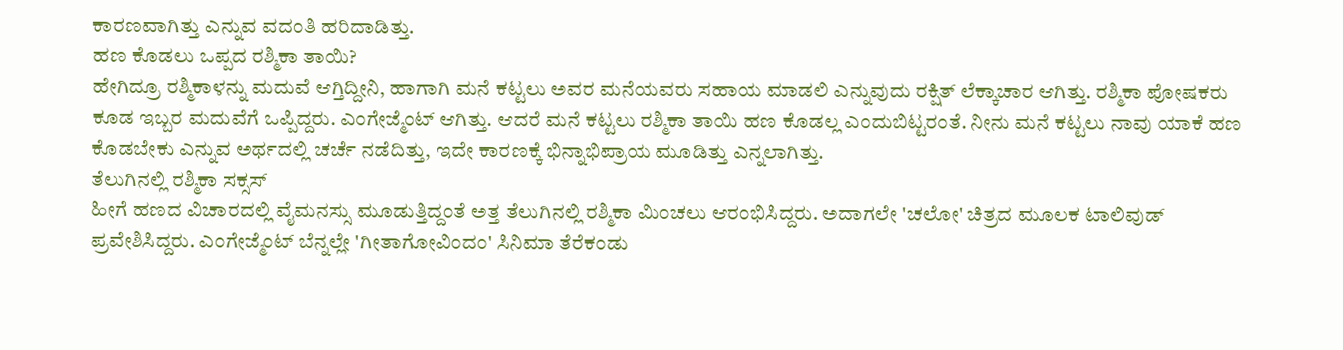ಕಾರಣವಾಗಿತ್ತು ಎನ್ನುವ ವದಂತಿ ಹರಿದಾಡಿತ್ತು.
ಹಣ ಕೊಡಲು ಒಪ್ಪದ ರಶ್ಮಿಕಾ ತಾಯಿ?
ಹೇಗಿದ್ರೂ ರಶ್ಮಿಕಾಳನ್ನು ಮದುವೆ ಆಗ್ತಿದ್ದೀನಿ, ಹಾಗಾಗಿ ಮನೆ ಕಟ್ಟಲು ಅವರ ಮನೆಯವರು ಸಹಾಯ ಮಾಡಲಿ ಎನ್ನುವುದು ರಕ್ಷಿತ್ ಲೆಕ್ಕಾಚಾರ ಆಗಿತ್ತು. ರಶ್ಮಿಕಾ ಪೋಷಕರು ಕೂಡ ಇಬ್ಬರ ಮದುವೆಗೆ ಒಪ್ಪಿದ್ದರು. ಎಂಗೇಜ್ಮೆಂಟ್ ಆಗಿತ್ತು. ಆದರೆ ಮನೆ ಕಟ್ಟಲು ರಶ್ಮಿಕಾ ತಾಯಿ ಹಣ ಕೊಡಲ್ಲ ಎಂದುಬಿಟ್ಟರಂತೆ. ನೀನು ಮನೆ ಕಟ್ಟಲು ನಾವು ಯಾಕೆ ಹಣ ಕೊಡಬೇಕು ಎನ್ನುವ ಅರ್ಥದಲ್ಲಿ ಚರ್ಚೆ ನಡೆದಿತ್ತು, ಇದೇ ಕಾರಣಕ್ಕೆ ಭಿನ್ನಾಭಿಪ್ರಾಯ ಮೂಡಿತ್ತು ಎನ್ನಲಾಗಿತ್ತು.
ತೆಲುಗಿನಲ್ಲಿ ರಶ್ಮಿಕಾ ಸಕ್ಸಸ್
ಹೀಗೆ ಹಣದ ವಿಚಾರದಲ್ಲಿ ವೈಮನಸ್ಸು ಮೂಡುತ್ತಿದ್ದಂತೆ ಅತ್ತ ತೆಲುಗಿನಲ್ಲಿ ರಶ್ಮಿಕಾ ಮಿಂಚಲು ಆರಂಭಿಸಿದ್ದರು. ಅದಾಗಲೇ 'ಚಲೋ' ಚಿತ್ರದ ಮೂಲಕ ಟಾಲಿವುಡ್ ಪ್ರವೇಶಿಸಿದ್ದರು. ಎಂಗೇಜ್ಮೆಂಟ್ ಬೆನ್ನಲ್ಲೇ 'ಗೀತಾಗೋವಿಂದಂ' ಸಿನಿಮಾ ತೆರೆಕಂಡು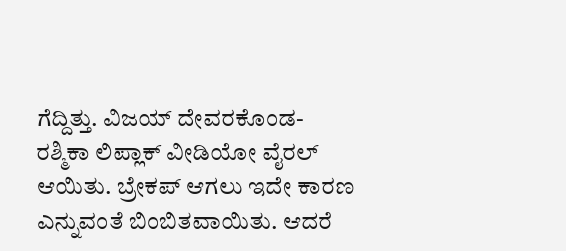ಗೆದ್ದಿತ್ತು. ವಿಜಯ್ ದೇವರಕೊಂಡ- ರಶ್ಮಿಕಾ ಲಿಪ್ಲಾಕ್ ವೀಡಿಯೋ ವೈರಲ್ ಆಯಿತು. ಬ್ರೇಕಪ್ ಆಗಲು ಇದೇ ಕಾರಣ ಎನ್ನುವಂತೆ ಬಿಂಬಿತವಾಯಿತು. ಆದರೆ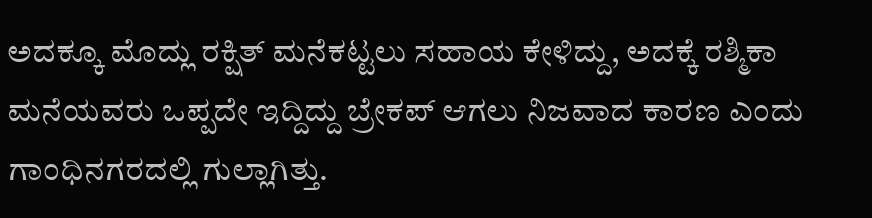ಅದಕ್ಕೂ ಮೊದ್ಲು ರಕ್ಷಿತ್ ಮನೆಕಟ್ಟಲು ಸಹಾಯ ಕೇಳಿದ್ದು, ಅದಕ್ಕೆ ರಶ್ಮಿಕಾ ಮನೆಯವರು ಒಪ್ಪದೇ ಇದ್ದಿದ್ದು ಬ್ರೇಕಪ್ ಆಗಲು ನಿಜವಾದ ಕಾರಣ ಎಂದು ಗಾಂಧಿನಗರದಲ್ಲಿ ಗುಲ್ಲಾಗಿತ್ತು.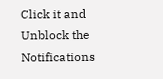Click it and Unblock the Notifications